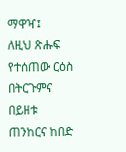ማዋዣ፤
ለዚህ ጽሑፍ የተሰጠው ርዕስ በትርጉምና በይዘቱ ጠንከርና ከበድ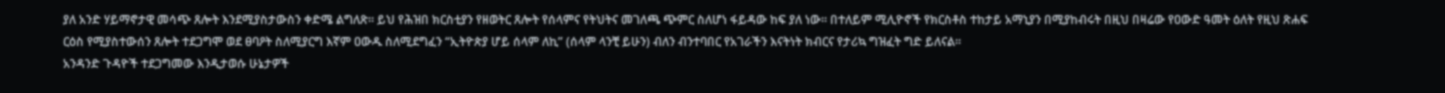ያለ አንድ ሃይማኖታዊ መሳጭ ጸሎት እንደሚያስታውስን ቀድሜ ልግለጽ። ይህ የሕዝበ ክርስቲያን የዘወትር ጸሎት የሰላምና የትህትና መገለጫ ጭምር ስለሆነ ፋይዳው ከፍ ያለ ነው። በተለይም ሚሊዮኖች የክርስቶስ ተከታይ አማኒያን በሚያከብሩት በዚህ በዛሬው የዐውድ ዓመት ዕለት የዚህ ጽሐፍ ርዕስ የሚያስተውሰን ጸሎት ተደጋግሞ ወደ ፀባዖት ስለሚያርግ እኛም ዐውዱ ስለሚደግፈን “ኢትዮጵያ ሆይ ሰላም ለኪ” (ሰላም ላንቺ ይሁን) ብለን ብንተባበር የአገራችን እናትነት ክብርና የታሪኳ ግዝፈት ግድ ይለናል።
አንዳንድ ጉዳዮች ተደጋግመው እንዲታወሱ ሁኔታዎች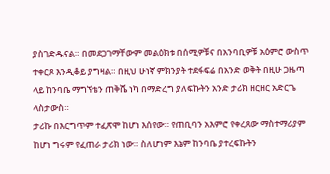ያስገድዱናል። በመደጋገማቸውም መልዕክቱ በሰሚዎቹና በአንባቢዎቹ አዕምሮ ውስጥ ተቀርጾ እንዲቆይ ያግዛል። በዚህ ሁነኛ ምክንያት ተደፋፍሬ በአንድ ወቅት በዚሁ ጋዜጣ ላይ ከንባቤ ማግኘቴን ጠቅሼ ነካ በማድረግ ያለፍኩትን አንድ ታሪክ ዘርዘር አድርጌ ላስታውስ።
ታሪኩ በእርግጥም ተፈጽሞ ከሆነ እሰየው። የጠቢባን አእምሮ የቀረጸው ማስተማሪያም ከሆነ ግሩም የፈጠራ ታሪክ ነው። ስለሆነም እኔም ከንባቤ ያተረፍኩትን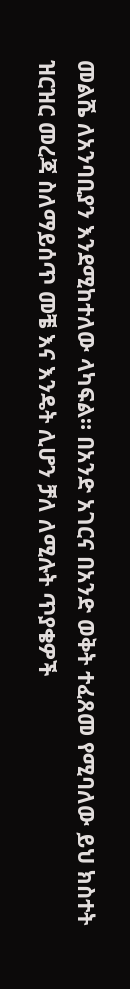መልሼ ለአንባቢያን እንደሚከተለው ላካፍል። በአንድ አገርና በአንድ ወቅት ተፈጸመ የሚባለው ይህ ክስተት ዝርዝር መረጃ ስለማይሰጥ መቼ እና እንዴት ሊሆን ቻለ ለሚሉት ጥያቄዎች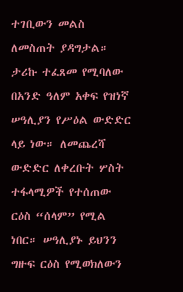ተገቢውን መልስ ለመስጠት ያዳግታል።
ታሪኩ ተፈጸመ የሚባለው በአንድ ዓለም አቀፍ የዝነኛ ሠዓሊያን የሥዕል ውድድር ላይ ነው። ለመጨረሻ ውድድር ለቀረቡት ሦስት ተፋላሚዎች የተሰጠው ርዕስ “ሰላም” የሚል ነበር። ሠዓሊያኑ ይህንን ግዙፍ ርዕስ የሚወክለውን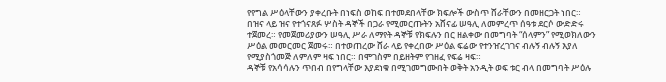የየግል ሥዕላቸውን ያቀረቡት በነፍስ ወከፍ በተመደበላቸው ክፍሎች ውስጥ ሸራቸውን በመዘርጋት ነበር።
በዝና ላይ ዝና የተጎናጸፉ ሦስት ዳኞች በጋራ የሚመርጡትን አሸናፊ ሠዓሊ ለመምረጥ ሰዓቱ ደርሶ ውድድሩ ተጀመረ። የመጀመሪያውን ሠዓሊ ሥራ ለማየት ዳኞቹ የክፍሉን በር ዘልቀው በመግባት “ሰላምን” የሚወክለውን ሥዕል መመርመር ጀመሩ። በተወጠረው ሸራ ላይ የቀረበው ሥዕል ፍሬው የተንዠረገገና ብሉኝ ብሉኝ እያለ የሚያስጎመጅ ለምለም ዛፍ ነበር። በሞገስም በይዘትም የገዘፈ የፍሬ ዛፍ።
ዳኞቹ የአሳሳሉን ጥበብ በየግላቸው እያደነቁ በሚገመግሙበት ወቅት አንዲት ወፍ ቱር ብላ በመግባት ሥዕሉ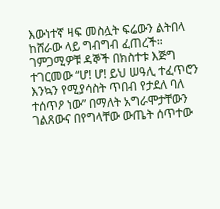እውነተኛ ዛፍ መስሏት ፍሬውን ልትበላ ከሸራው ላይ ግብግብ ፈጠረች። ገምጋሚዎቹ ዳኞች በክስተቱ እጅግ ተገርመው “ሆ! ሆ! ይህ ሠዓሊ ተፈጥሮን እንኳን የሚያሳስት ጥበብ የታደለ ባለ ተሰጥዖ ነው” በማለት አግራሞታቸውን ገልጸውና በየግላቸው ውጤት ሰጥተው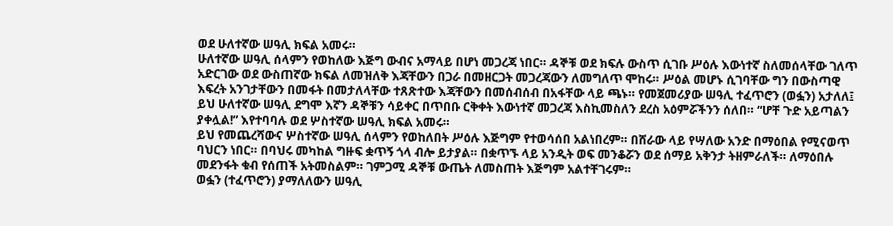ወደ ሁለተኛው ሠዓሊ ክፍል አመሩ።
ሁለተኛው ሠዓሊ ሰላምን የወከለው እጅግ ውብና አማላይ በሆነ መጋረጃ ነበር። ዳኞቹ ወደ ክፍሉ ውስጥ ሲገቡ ሥዕሉ እውነተኛ ስለመሰላቸው ገለጥ አድርገው ወደ ውስጠኛው ክፍል ለመዝለቅ እጃቸውን በጋራ በመዘርጋት መጋረጃውን ለመግለጥ ሞከሩ። ሥዕል መሆኑ ሲገባቸው ግን በውስጣዊ እፍረት አንገታቸውን በመፋት በመታለላቸው ተጸጽተው እጃቸውን በመሰብሰብ በአፋቸው ላይ ጫኑ። የመጀመሪያው ሠዓሊ ተፈጥሮን (ወፏን) አታለለ፤ ይህ ሁለተኛው ሠዓሊ ደግሞ እኛን ዳኞቹን ሳይቀር በጥበቡ ርቅቀት እውነተኛ መጋረጃ እስኪመስለን ደረስ አዕምሯችንን ሰለበ። “ሆቸ ጉድ አይጣልን ያቀሏል!” እየተባባሉ ወደ ሦስተኛው ሠዓሊ ክፍል አመሩ።
ይህ የመጨረሻውና ሦስተኛው ሠዓሊ ሰላምን የወከለበት ሥዕሉ እጅግም የተወሳሰበ አልነበረም። በሸራው ላይ የሣለው አንድ በማዕበል የሚናወጥ ባህርን ነበር። በባህሩ መካከል ግዙፍ ቋጥኝ ጎላ ብሎ ይታያል። በቋጥኙ ላይ አንዲት ወፍ መንቆሯን ወደ ሰማይ አቅንታ ትዘምራለች። ለማዕበሉ መደንፋት ቁብ የሰጠች አትመስልም። ገምጋሚ ዳኞቹ ውጤት ለመስጠት እጅግም አልተቸገሩም።
ወፏን (ተፈጥሮን) ያማለለውን ሠዓሊ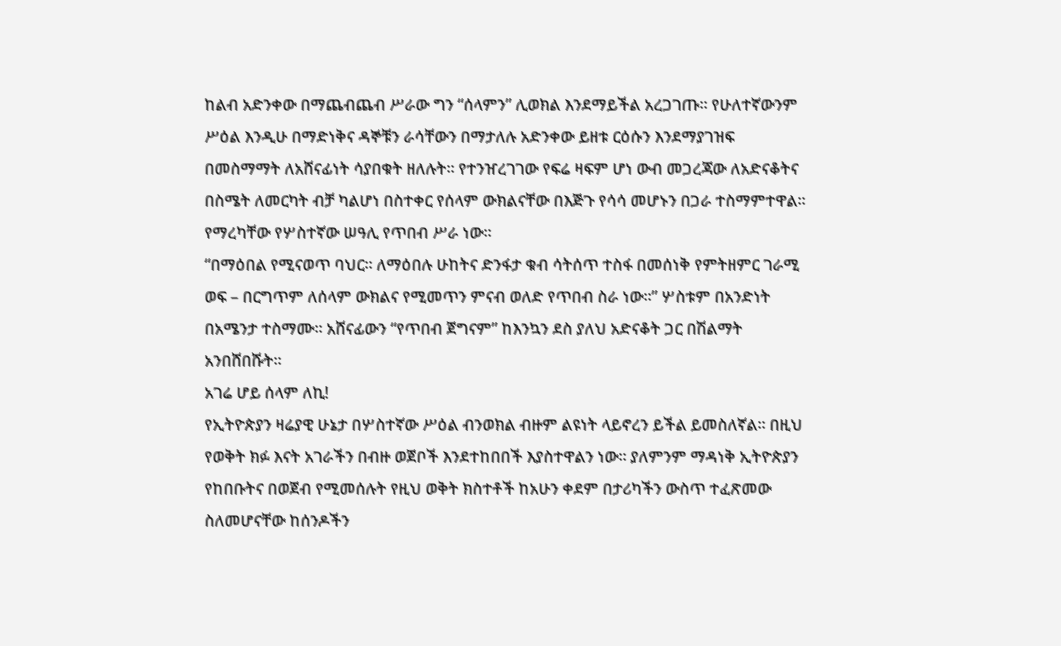ከልብ አድንቀው በማጨብጨብ ሥራው ግን “ሰላምን” ሊወክል እንደማይችል አረጋገጡ። የሁለተኛውንም ሥዕል እንዲሁ በማድነቅና ዳኞቹን ራሳቸውን በማታለሉ አድንቀው ይዘቱ ርዕሱን እንደማያገዝፍ በመስማማት ለአሸናፊነት ሳያበቁት ዘለሉት። የተንዠረገገው የፍሬ ዛፍም ሆነ ውብ መጋረጃው ለአድናቆትና በስሜት ለመርካት ብቻ ካልሆነ በስተቀር የሰላም ውክልናቸው በእጅጉ የሳሳ መሆኑን በጋራ ተስማምተዋል። የማረካቸው የሦስተኛው ሠዓሊ የጥበብ ሥራ ነው።
“በማዕበል የሚናወጥ ባህር። ለማዕበሉ ሁከትና ድንፋታ ቁብ ሳትሰጥ ተስፋ በመሰነቅ የምትዘምር ገራሚ ወፍ – በርግጥም ለሰላም ውክልና የሚመጥን ምናብ ወለድ የጥበብ ስራ ነው።” ሦስቱም በአንድነት በአሜንታ ተስማሙ። አሸናፊውን “የጥበብ ጀግናም” ከእንኳን ደስ ያለህ አድናቆት ጋር በሽልማት አንበሸበሹት።
አገሬ ሆይ ሰላም ለኪ!
የኢትዮጵያን ዛሬያዊ ሁኔታ በሦስተኛው ሥዕል ብንወክል ብዙም ልዩነት ላይኖረን ይችል ይመስለኛል። በዚህ የወቅት ክፉ እናት አገራችን በብዙ ወጀቦች እንደተከበበች እያስተዋልን ነው። ያለምንም ማዳነቅ ኢትዮጵያን የከበቡትና በወጀብ የሚመሰሉት የዚህ ወቅት ክስተቶች ከአሁን ቀደም በታሪካችን ውስጥ ተፈጽመው ስለመሆናቸው ከሰንዶችን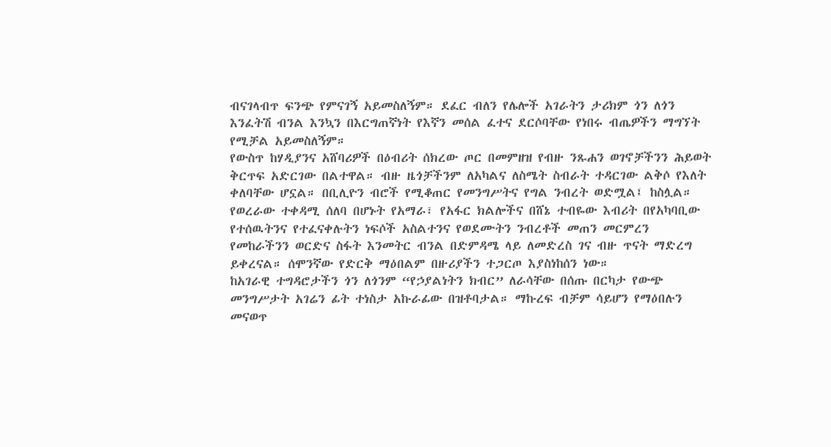ብናገላብጥ ፍንጭ የምናገኝ አይመስለኝም። ደፈር ብለን የሌሎች አገራትን ታሪክም ጎን ለጎን እንፈትሽ ብንል እንኳን በእርግጠኛነት የእኛን መሰል ፈተና ደርሶባቸው የነበሩ ብጤዎችን ማግኘት የሚቻል አይመስለኝም።
የውስጥ ከሃዲያንና አሸባሪዎች በዕብሪት ሰክረው ጦር በመምዘዝ የብዙ ንጹሐን ወገኖቻችንን ሕይወት ቅርጥፍ አድርገው በልተዋል። ብዙ ዜጎቻችንም ለአካልና ለስሜት ስብራት ተዳርገው ልቅሶ የእለት ቀለባቸው ሆኗል። በቢሊዮን ብሮች የሚቆጠር የመንግሥትና የግል ንብረት ወድሟል፤ ከስሏል። የወረራው ተቀዳሚ ሰለባ በሆኑት የአማራ፣ የአፋር ክልሎችና በሸኔ ተብዬው እብሪት በየአካባቢው የተሰዉትንና የተፈናቀሉትን ነፍሶች አስልተንና የወደሙትን ንብረቶች መጠን መርምረን የመከራችንን ወርድና ስፋት እንመትር ብንል በድምዳሜ ላይ ለመድረስ ገና ብዙ ጥናት ማድረግ ይቀረናል። ሰሞንኛው የድርቅ ማዕበልም በዙሪያችን ተጋርጦ እያስነከሰን ነው።
ከአገራዊ ተግዳሮታችን ጎን ለጎንም “የኃያልነትን ክብር” ለራሳቸው በሰጡ በርካታ የውጭ መንግሥታት አገሬን ፊት ተነስታ አኩራፊው በዝቶባታል። ማኩረፍ ብቻም ሳይሆን የማዕበሉን መናወጥ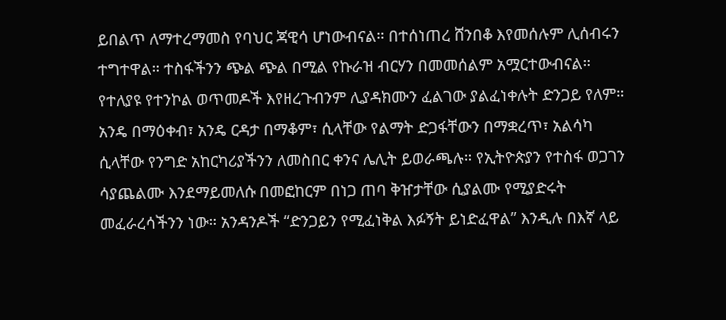ይበልጥ ለማተረማመስ የባህር ጃዊሳ ሆነውብናል። በተሰነጠረ ሸንበቆ እየመሰሉም ሊሰብሩን ተግተዋል። ተስፋችንን ጭል ጭል በሚል የኩራዝ ብርሃን በመመሰልም አሟርተውብናል።
የተለያዩ የተንኮል ወጥመዶች እየዘረጉብንም ሊያዳክሙን ፈልገው ያልፈነቀሉት ድንጋይ የለም። አንዴ በማዕቀብ፣ አንዴ ርዳታ በማቆም፣ ሲላቸው የልማት ድጋፋቸውን በማቋረጥ፣ አልሳካ ሲላቸው የንግድ አከርካሪያችንን ለመስበር ቀንና ሌሊት ይወራጫሉ። የኢትዮጵያን የተስፋ ወጋገን ሳያጨልሙ እንደማይመለሱ በመፎከርም በነጋ ጠባ ቅዠታቸው ሲያልሙ የሚያድሩት መፈራረሳችንን ነው። አንዳንዶች “ድንጋይን የሚፈነቅል እፉኝት ይነድፈዋል” እንዲሉ በእኛ ላይ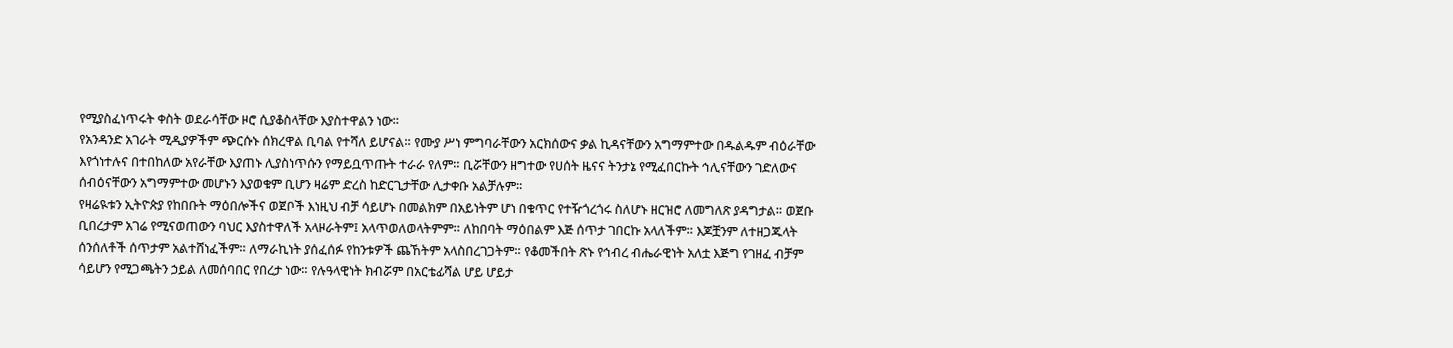የሚያስፈነጥሩት ቀስት ወደራሳቸው ዞሮ ሲያቆስላቸው እያስተዋልን ነው።
የአንዳንድ አገራት ሚዲያዎችም ጭርሱኑ ሰክረዋል ቢባል የተሻለ ይሆናል። የሙያ ሥነ ምግባራቸውን አርክሰውና ቃል ኪዳናቸውን አግማምተው በዱልዱም ብዕራቸው እየጎነተሉና በተበከለው አየራቸው እያጠኑ ሊያስነጥሱን የማይቧጥጡት ተራራ የለም። ቢሯቸውን ዘግተው የሀሰት ዜናና ትንታኔ የሚፈበርኩት ኅሊናቸውን ገድለውና ሰብዕናቸውን አግማምተው መሆኑን እያወቁም ቢሆን ዛሬም ድረስ ከድርጊታቸው ሊታቀቡ አልቻሉም።
የዛሬዪቱን ኢትዮጵያ የከበቡት ማዕበሎችና ወጀቦች እነዚህ ብቻ ሳይሆኑ በመልክም በአይነትም ሆነ በቁጥር የተዥጎረጎሩ ስለሆኑ ዘርዝሮ ለመግለጽ ያዳግታል። ወጀቡ ቢበረታም አገሬ የሚናወጠውን ባህር እያስተዋለች አላዞራትም፤ አላጥወለወላትምም። ለከበባት ማዕበልም እጅ ሰጥታ ገበርኩ አላለችም። እጆቿንም ለተዘጋጁላት ሰንሰለቶች ሰጥታም አልተሸነፈችም። ለማራኪነት ያሰፈሰፉ የከንቱዎች ጨኸትም አላስበረገጋትም። የቆመችበት ጽኑ የኅብረ ብሔራዊነት አለቷ እጅግ የገዘፈ ብቻም ሳይሆን የሚጋጫትን ኃይል ለመሰባበር የበረታ ነው። የሉዓላዊነት ክብሯም በአርቴፊሻል ሆይ ሆይታ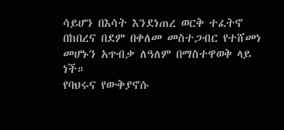ሳይሆን በእሳት እንደነጠረ ወርቅ ተፈትኖ በከበረና በደም በቀለመ መስተጋብር የተሸመነ መሆኑን አጥብቃ ለዓለም በማስተዋወቅ ላይ ነች።
የባህሩና የውቅያኖሱ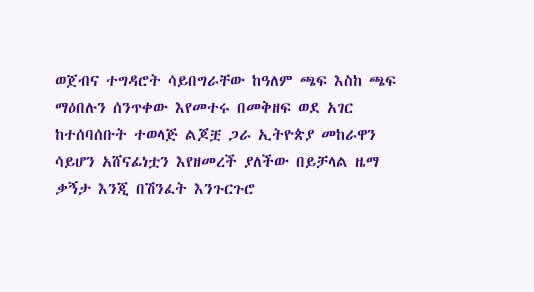ወጀብና ተግዳሮት ሳይበግራቸው ከዓለም ጫፍ እስከ ጫፍ ማዕበሉን ሰንጥቀው እየመተሩ በመቅዘፍ ወደ አገር ከተሰባሰቡት ተወላጅ ልጆቿ ጋራ ኢትዮጵያ መከራዋን ሳይሆን አሸናፊነቷን እየዘመረች ያለችው በይቻላል ዜማ ቃኝታ እንጂ በሽንፈት እንጉርጉሮ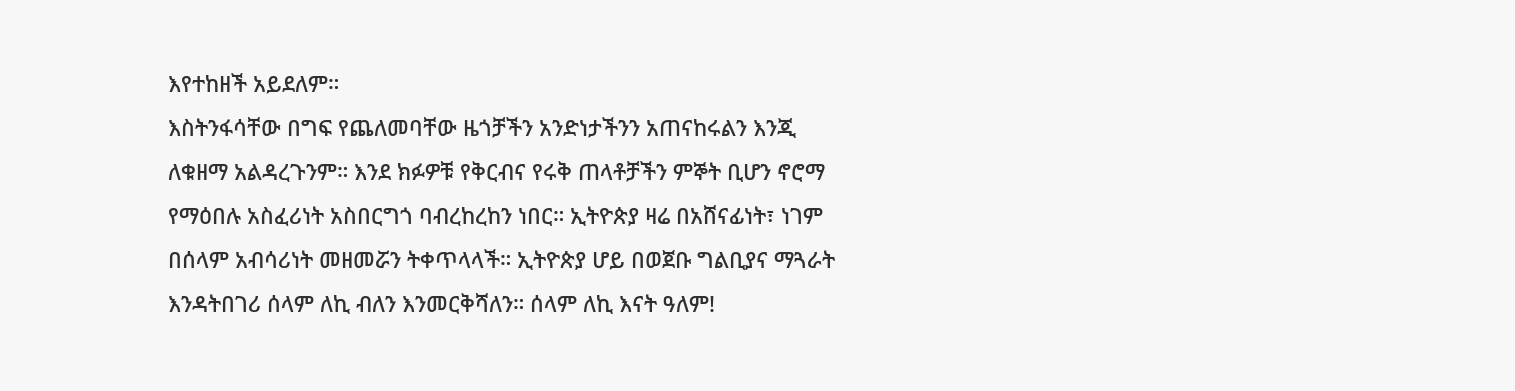እየተከዘች አይደለም።
እስትንፋሳቸው በግፍ የጨለመባቸው ዜጎቻችን አንድነታችንን አጠናከሩልን እንጂ ለቁዘማ አልዳረጉንም። እንደ ክፉዎቹ የቅርብና የሩቅ ጠላቶቻችን ምኞት ቢሆን ኖሮማ የማዕበሉ አስፈሪነት አስበርግጎ ባብረከረከን ነበር። ኢትዮጵያ ዛሬ በአሸናፊነት፣ ነገም በሰላም አብሳሪነት መዘመሯን ትቀጥላላች። ኢትዮጵያ ሆይ በወጀቡ ግልቢያና ማጓራት እንዳትበገሪ ሰላም ለኪ ብለን እንመርቅሻለን። ሰላም ለኪ እናት ዓለም!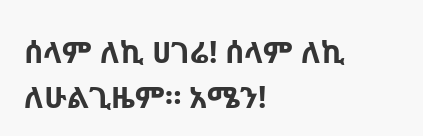ሰላም ለኪ ሀገሬ! ሰላም ለኪ ለሁልጊዜም። አሜን!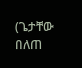(ጌታቸው በለጠ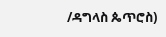/ዳግላስ ጴጥሮስ)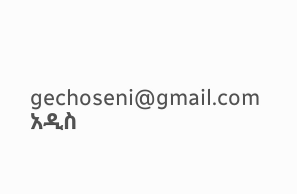gechoseni@gmail.com
አዲስ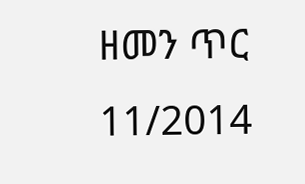ዘመን ጥር 11/2014